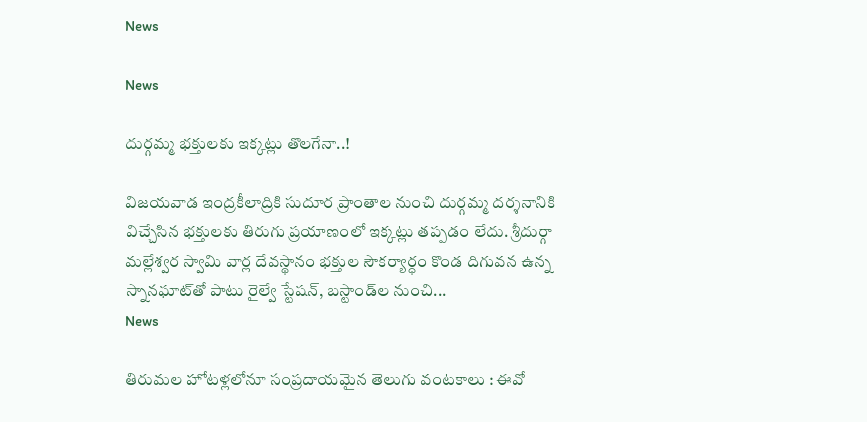News

News

దుర్గమ్మ భక్తులకు ఇక్కట్లు తొలగేనా..!

విజయవాడ ఇంద్రకీలాద్రికి సుదూర ప్రాంతాల నుంచి దుర్గమ్మ దర్శనానికి విచ్చేసిన భక్తులకు తిరుగు ప్రయాణంలో ఇక్కట్లు తప్పడం లేదు. శ్రీదుర్గా మల్లేశ్వర స్వామి వార్ల దేవస్థానం భక్తుల సౌకర్యార్ధం కొండ దిగువన ఉన్న స్నానఘాట్‌తో పాటు రైల్వే స్టేషన్‌, బస్టాండ్‌ల నుంచి...
News

తిరుమల హోటళ్లలోనూ సంప్రదాయమైన తెలుగు వంటకాలు : ఈవో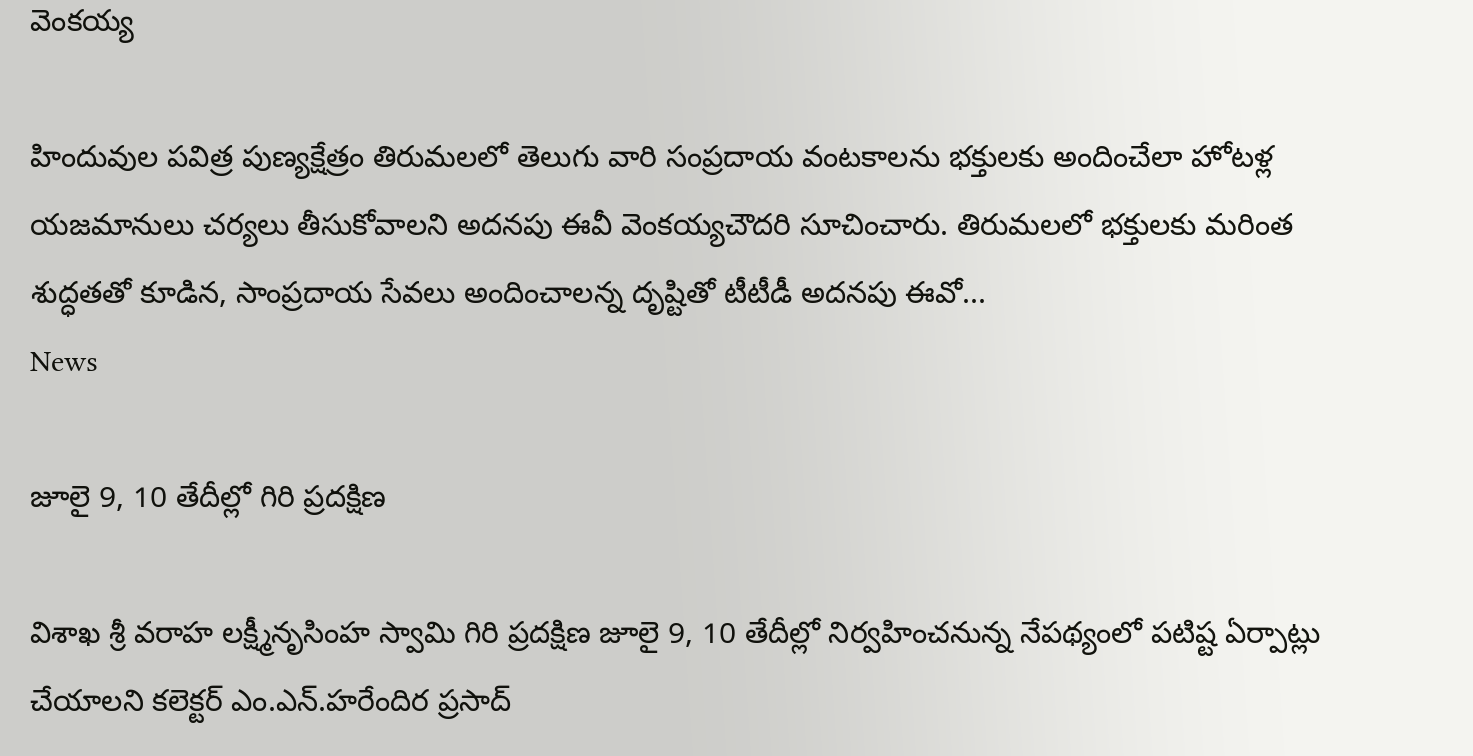వెంకయ్య

హిందువుల పవిత్ర పుణ్యక్షేత్రం తిరుమలలో తెలుగు వారి సంప్రదాయ వంటకాలను భక్తులకు అందించేలా హోటళ్ల యజమానులు చర్యలు తీసుకోవాలని అదనపు ఈవీ వెంకయ్యచౌదరి సూచించారు. తిరుమలలో భక్తులకు మరింత శుద్ధతతో కూడిన, సాంప్రదాయ సేవలు అందించాలన్న దృష్టితో టీటీడీ అదనపు ఈవో...
News

జూలై 9, 10 తేదీల్లో గిరి ప్రదక్షిణ

విశాఖ శ్రీ వరాహ లక్ష్మీనృసింహ స్వామి గిరి ప్రదక్షిణ జూలై 9, 10 తేదీల్లో నిర్వహించనున్న నేపథ్యంలో పటిష్ట ఏర్పాట్లు చేయాలని కలెక్టర్‌ ఎం.ఎన్‌.హరేందిర ప్రసాద్‌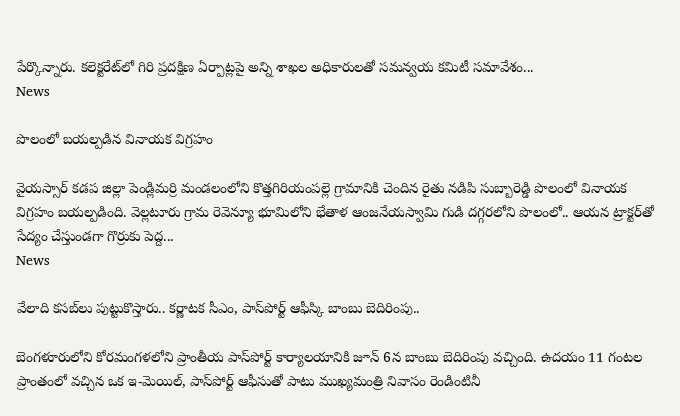పేర్కొన్నారు. కలెక్టరేట్‌లో గిరి ప్రదక్షిణ ఏర్పాట్లపై అన్ని శాఖల అధికారులతో సమన్వయ కమిటీ సమావేశం...
News

పొలంలో బయల్పడిన వినాయక విగ్రహం

వైయస్సార్ కడప జిల్లా పెండ్లిమర్రి మండలంలోని కొత్తగిరియంపల్లె గ్రామానికి చెందిన రైతు నడిపి సుబ్బారెడ్డి పొలంలో వినాయక విగ్రహం బయల్పడింది. వెల్లటూరు గ్రామ రెవెన్యూ భూమిలోని భేతాళ ఆంజనేయస్వామి గుడి దగ్గరలోని పొలంలో.. ఆయన ట్రాక్టర్‌తో సేద్యం చేస్తుండగా గొర్రుకు పెద్ద...
News

వేలాది కసబ్‌లు పుట్టుకొస్తారు.. కర్ణాటక సీఎం, పాస్‌పోర్ట్ ఆఫీస్కి బాంబు బెదిరింపు..

బెంగళూరులోని కోరమంగళలోని ప్రాంతీయ పాస్‌పోర్ట్ కార్యాలయానికి జూన్ 6న బాంబు బెదిరింపు వచ్చింది. ఉదయం 11 గంటల ప్రాంతంలో వచ్చిన ఒక ఇ-మెయిల్, పాస్‌పోర్ట్ ఆఫీసుతో పాటు ముఖ్యమంత్రి నివాసం రెండింటినీ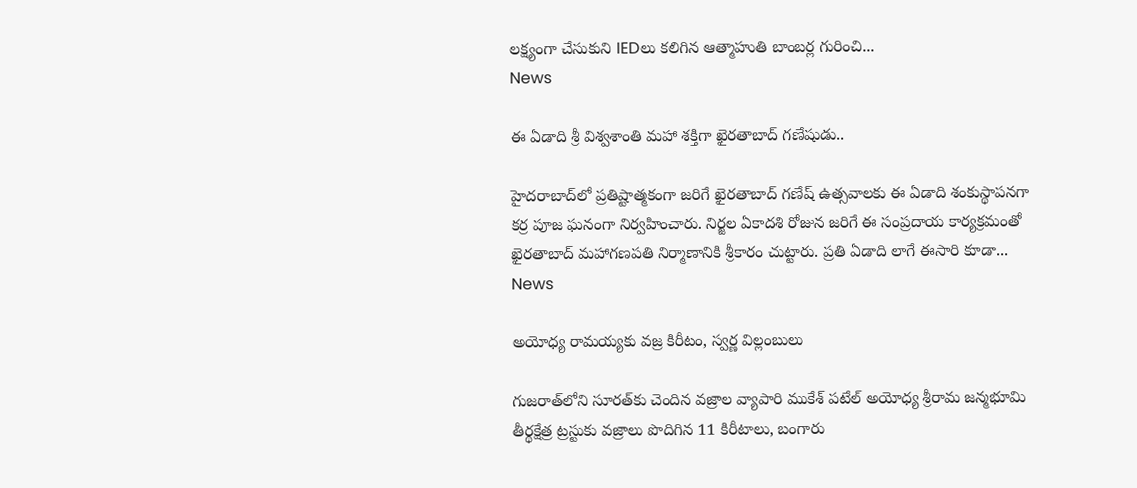లక్ష్యంగా చేసుకుని IEDలు కలిగిన ఆత్మాహుతి బాంబర్ల గురించి...
News

ఈ ఏడాది శ్రీ విశ్వశాంతి మహా శక్తిగా ఖైరతాబాద్ గణేషుడు..

హైదరాబాద్‌లో ప్రతిష్టాత్మకంగా జరిగే ఖైరతాబాద్ గణేష్ ఉత్సవాలకు ఈ ఏడాది శంకుస్థాపనగా కర్ర పూజ ఘనంగా నిర్వహించారు. నిర్జల ఏకాదశి రోజున జరిగే ఈ సంప్రదాయ కార్యక్రమంతో ఖైరతాబాద్ మహాగణపతి నిర్మాణానికి శ్రీకారం చుట్టారు. ప్రతి ఏడాది లాగే ఈసారి కూడా...
News

అయోధ్య రామయ్యకు వజ్ర కిరీటం, స్వర్ణ విల్లంబులు

గుజరాత్‌లోని సూరత్‌కు చెందిన వజ్రాల వ్యాపారి ముకేశ్‌ పటేల్‌ అయోధ్య శ్రీరామ జన్మభూమి తీర్థక్షేత్ర ట్రస్టుకు వజ్రాలు పొదిగిన 11 కిరీటాలు, బంగారు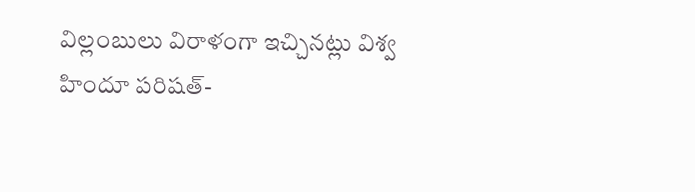విల్లంబులు విరాళంగా ఇచ్చినట్లు విశ్వ హిందూ పరిషత్-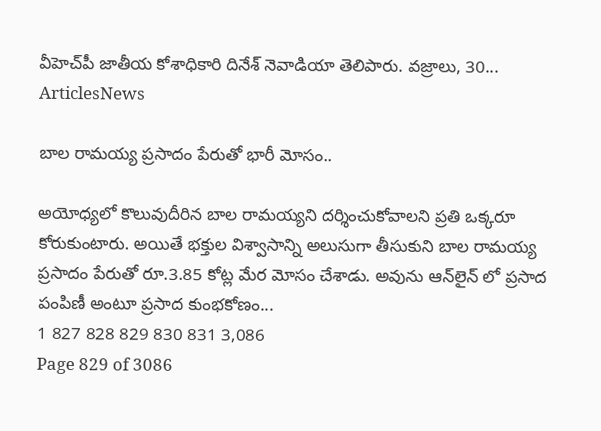వీహెచ్‌పీ జాతీయ కోశాధికారి దినేశ్‌ నెవాడియా తెలిపారు. వజ్రాలు, 30...
ArticlesNews

బాల రామయ్య ప్రసాదం పేరుతో భారీ మోసం..

అయోధ్యలో కొలువుదీరిన బాల రామయ్యని దర్శించుకోవాలని ప్రతి ఒక్కరూ కోరుకుంటారు. అయితే భక్తుల విశ్వాసాన్ని అలుసుగా తీసుకుని బాల రామయ్య ప్రసాదం పేరుతో రూ.3.85 కోట్ల మేర మోసం చేశాడు. అవును ఆన్‌లైన్ లో ప్రసాద పంపిణీ అంటూ ప్రసాద కుంభకోణం...
1 827 828 829 830 831 3,086
Page 829 of 3086